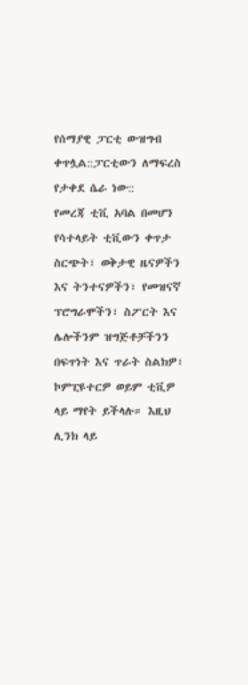የሰማያዊ ፓርቲ ውዝግብ ቀጥሏል::ፓርቲውን ለማፍረስ የታቀደ ሴራ ነው::
የመረጃ ቲቪ አባል በመሆን የሳተላይት ቲቪውን ቀጥታ ስርጭት፣ ወቅታዊ ዜናዎችን እና ትንተናዎችን፣ የመዝናኛ ፕሮግራሞችን፣ ስፖርት እና ሌሎችንም ዝግጅቶቻችንን በፍጥነት እና ጥራት ስልክዎ፣ ኮምፒዩተርዎ ወይም ቲቪዎ ላይ ማየት ይችላሉ። እዚህ ሊንክ ላይ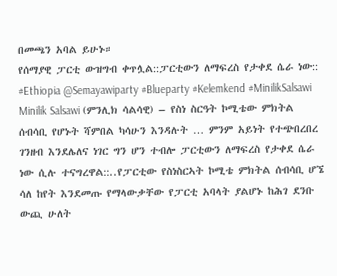በመጫን አባል ይሁኑ።
የሰማያዊ ፓርቲ ውዝግብ ቀጥሏል::ፓርቲውን ለማፍረስ የታቀደ ሴራ ነው::
#Ethiopia @Semayawiparty #Blueparty #Kelemkend #MinilikSalsawi
Minilik Salsawi (ምንሊክ ሳልሳዊ) – የስነ ስርዓት ኮሚቴው ምክትል ሰብሳቢ የሆኑት ሻምበል ካሳሁን እንዳሉት … ምንም አይነት የተጭበረበረ ገንዘብ እንደሌለና ነገር ግን ሆን ተብሎ ፓርቲውን ለማፍረስ የታቀደ ሴራ ነው ሲሉ ተናግረዋል::..የፓርቲው የስነስርኣት ኮሚቴ ምክትል ሰብሳቢ ሆኜ ሳለ ከየት እንደመጡ የማላውቃቸው የፓርቲ አባላት ያልሆኑ ከሕገ ደንቡ ውጪ ሁለት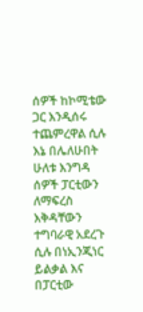ሰዎች ከኮሚቴው ጋር እንዲሰሩ ተጨምረዋል ሲሉ እኔ በሌለሁበት ሁለቱ እንግዳ ሰዎች ፓርቲውን ለማፍረስ እቅዳቸውን ተግባራዊ አደረጉ ሲሉ በነኢንጂነር ይልቃል እና በፓርቲው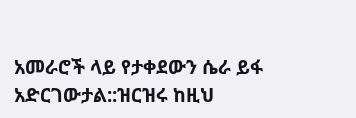አመራሮች ላይ የታቀደውን ሴራ ይፋ አድርገውታል::ዝርዝሩ ከዚህ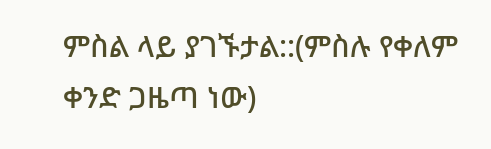ምስል ላይ ያገኙታል::(ምስሉ የቀለም ቀንድ ጋዜጣ ነው)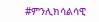#ምንሊክሳልሳዊ